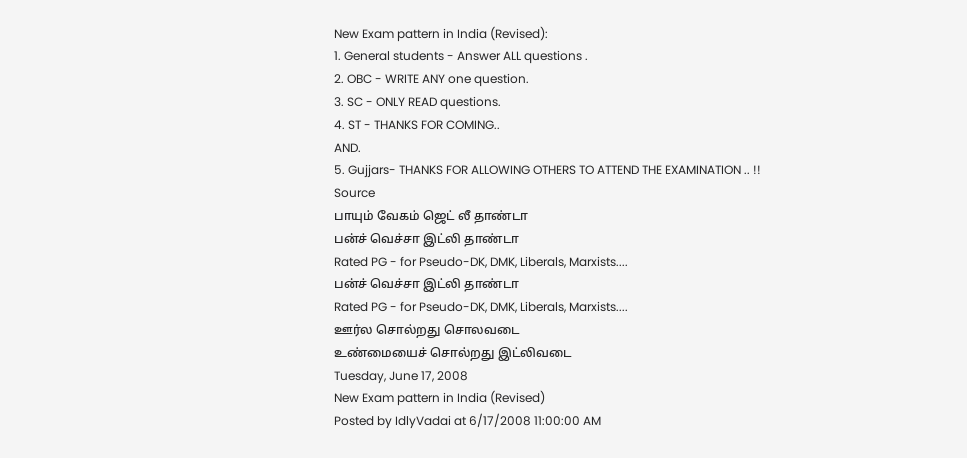New Exam pattern in India (Revised):
1. General students - Answer ALL questions .
2. OBC - WRITE ANY one question.
3. SC - ONLY READ questions.
4. ST - THANKS FOR COMING..
AND.
5. Gujjars- THANKS FOR ALLOWING OTHERS TO ATTEND THE EXAMINATION .. !!
Source
பாயும் வேகம் ஜெட் லீ தாண்டா
பன்ச் வெச்சா இட்லி தாண்டா
Rated PG - for Pseudo-DK, DMK, Liberals, Marxists....
பன்ச் வெச்சா இட்லி தாண்டா
Rated PG - for Pseudo-DK, DMK, Liberals, Marxists....
ஊர்ல சொல்றது சொலவடை
உண்மையைச் சொல்றது இட்லிவடை
Tuesday, June 17, 2008
New Exam pattern in India (Revised)
Posted by IdlyVadai at 6/17/2008 11:00:00 AM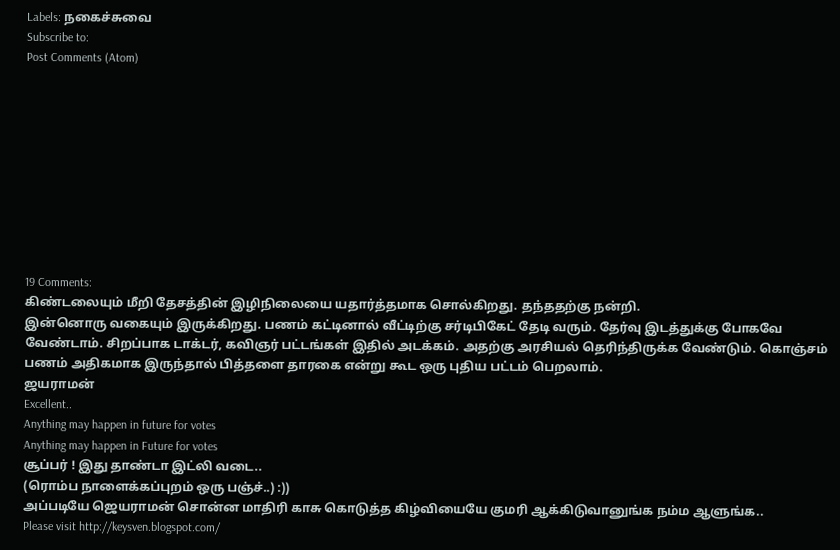Labels: நகைச்சுவை
Subscribe to:
Post Comments (Atom)










19 Comments:
கிண்டலையும் மீறி தேசத்தின் இழிநிலையை யதார்த்தமாக சொல்கிறது. தந்ததற்கு நன்றி.
இன்னொரு வகையும் இருக்கிறது. பணம் கட்டினால் வீட்டிற்கு சர்டிபிகேட் தேடி வரும். தேர்வு இடத்துக்கு போகவே வேண்டாம். சிறப்பாக டாக்டர், கவிஞர் பட்டங்கள் இதில் அடக்கம். அதற்கு அரசியல் தெரிந்திருக்க வேண்டும். கொஞ்சம் பணம் அதிகமாக இருந்தால் பித்தளை தாரகை என்று கூட ஒரு புதிய பட்டம் பெறலாம்.
ஜயராமன்
Excellent..
Anything may happen in future for votes
Anything may happen in Future for votes
சூப்பர் ! இது தாண்டா இட்லி வடை..
(ரொம்ப நாளைக்கப்புறம் ஒரு பஞ்ச்..) :))
அப்படியே ஜெயராமன் சொன்ன மாதிரி காசு கொடுத்த கிழ்வியையே குமரி ஆக்கிடுவானுங்க நம்ம ஆளுங்க..
Please visit http://keysven.blogspot.com/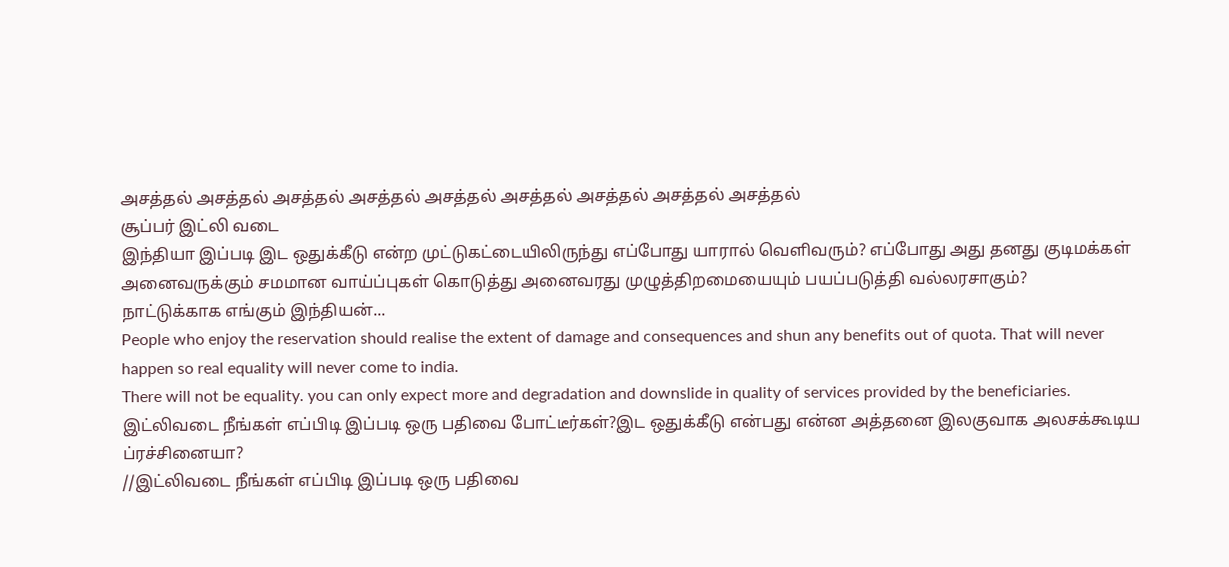அசத்தல் அசத்தல் அசத்தல் அசத்தல் அசத்தல் அசத்தல் அசத்தல் அசத்தல் அசத்தல்
சூப்பர் இட்லி வடை
இந்தியா இப்படி இட ஒதுக்கீடு என்ற முட்டுகட்டையிலிருந்து எப்போது யாரால் வெளிவரும்? எப்போது அது தனது குடிமக்கள் அனைவருக்கும் சமமான வாய்ப்புகள் கொடுத்து அனைவரது முழுத்திறமையையும் பயப்படுத்தி வல்லரசாகும்?
நாட்டுக்காக எங்கும் இந்தியன்...
People who enjoy the reservation should realise the extent of damage and consequences and shun any benefits out of quota. That will never happen so real equality will never come to india.
There will not be equality. you can only expect more and degradation and downslide in quality of services provided by the beneficiaries.
இட்லிவடை நீங்கள் எப்பிடி இப்படி ஒரு பதிவை போட்டீர்கள்?இட ஒதுக்கீடு என்பது என்ன அத்தனை இலகுவாக அலசக்கூடிய ப்ரச்சினையா?
//இட்லிவடை நீங்கள் எப்பிடி இப்படி ஒரு பதிவை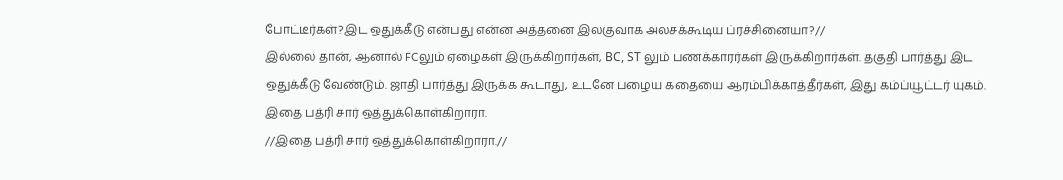போட்டீர்கள்?இட ஒதுக்கீடு என்பது என்ன அத்தனை இலகுவாக அலசக்கூடிய ப்ரச்சினையா?//
இல்லை தான், ஆனால் FCலும் ஏழைகள் இருக்கிறார்கள், BC, ST லும் பணக்காரர்கள் இருக்கிறார்கள். தகுதி பார்த்து இட ஒதுக்கீடு வேண்டும். ஜாதி பார்த்து இருக்க கூடாது, உடனே பழைய கதையை ஆரம்பிக்காத்தீர்கள், இது கம்ப்யூட்டர் யுகம்.
இதை பத்ரி சார் ஒத்துக்கொள்கிறாரா.
//இதை பத்ரி சார் ஒத்துக்கொள்கிறாரா.//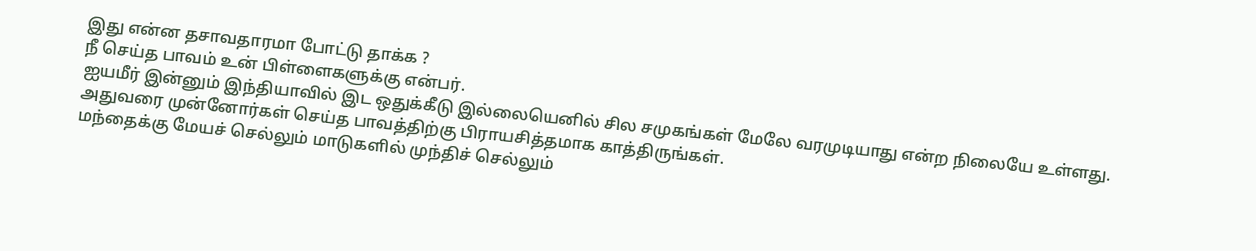இது என்ன தசாவதாரமா போட்டு தாக்க ?
நீ செய்த பாவம் உன் பிள்ளைகளுக்கு என்பர்.
ஐயமீர் இன்னும் இந்தியாவில் இட ஒதுக்கீடு இல்லையெனில் சில சமுகங்கள் மேலே வரமுடியாது என்ற நிலையே உள்ளது.
அதுவரை முன்னோர்கள் செய்த பாவத்திற்கு பிராயசித்தமாக காத்திருங்கள்.
மந்தைக்கு மேயச் செல்லும் மாடுகளில் முந்திச் செல்லும்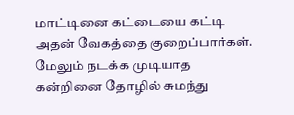மாட்டினை கட்டையை கட்டி அதன் வேகத்தை குறைப்பார்கள்.
மேலும் நடக்க முடியாத கன்றினை தோழில் சுமந்து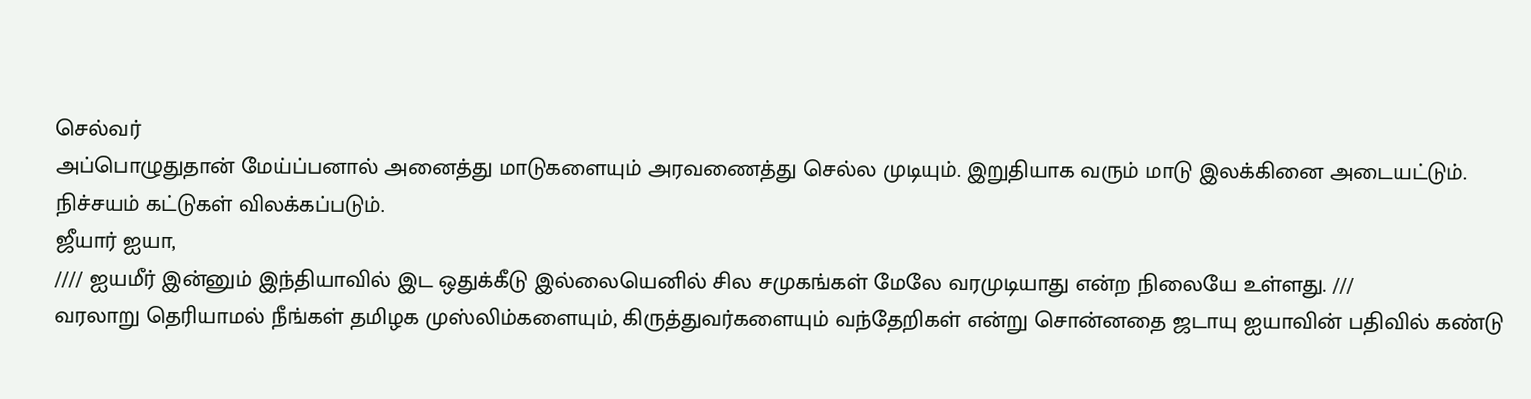செல்வர்
அப்பொழுதுதான் மேய்ப்பனால் அனைத்து மாடுகளையும் அரவணைத்து செல்ல முடியும். இறுதியாக வரும் மாடு இலக்கினை அடையட்டும். நிச்சயம் கட்டுகள் விலக்கப்படும்.
ஜீயார் ஐயா,
//// ஐயமீர் இன்னும் இந்தியாவில் இட ஒதுக்கீடு இல்லையெனில் சில சமுகங்கள் மேலே வரமுடியாது என்ற நிலையே உள்ளது. ///
வரலாறு தெரியாமல் நீங்கள் தமிழக முஸ்லிம்களையும், கிருத்துவர்களையும் வந்தேறிகள் என்று சொன்னதை ஜடாயு ஐயாவின் பதிவில் கண்டு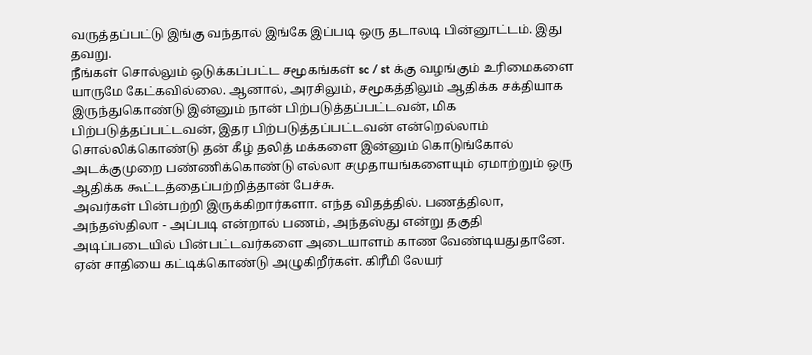வருத்தப்பட்டு இங்கு வந்தால் இங்கே இப்படி ஒரு தடாலடி பின்னூட்டம். இது தவறு.
நீங்கள் சொல்லும் ஒடுக்கப்பட்ட சமூகங்கள் sc / st க்கு வழங்கும் உரிமைகளை யாருமே கேட்கவில்லை. ஆனால், அரசிலும், சமூகத்திலும் ஆதிக்க சக்தியாக இருந்துகொண்டு இன்னும் நான் பிற்படுத்தப்பட்டவன், மிக பிற்படுத்தப்பட்டவன், இதர பிற்படுத்தப்பட்டவன் என்றெல்லாம் சொல்லிக்கொண்டு தன் கீழ் தலித் மக்களை இன்னும் கொடுங்கோல் அடக்குமுறை பண்ணிக்கொண்டு எல்லா சமுதாயங்களையும் ஏமாற்றும் ஒரு ஆதிக்க கூட்டத்தைப்பற்றித்தான் பேச்சு.
அவர்கள் பின்பற்றி இருக்கிறார்களா. எந்த விதத்தில். பணத்திலா, அந்தஸ்திலா - அப்படி என்றால் பணம், அந்தஸ்து என்று தகுதி அடிப்படையில் பின்பட்டவர்களை அடையாளம் காண வேண்டியதுதானே. ஏன் சாதியை கட்டிக்கொண்டு அழுகிறீர்கள். கிரீமி லேயர்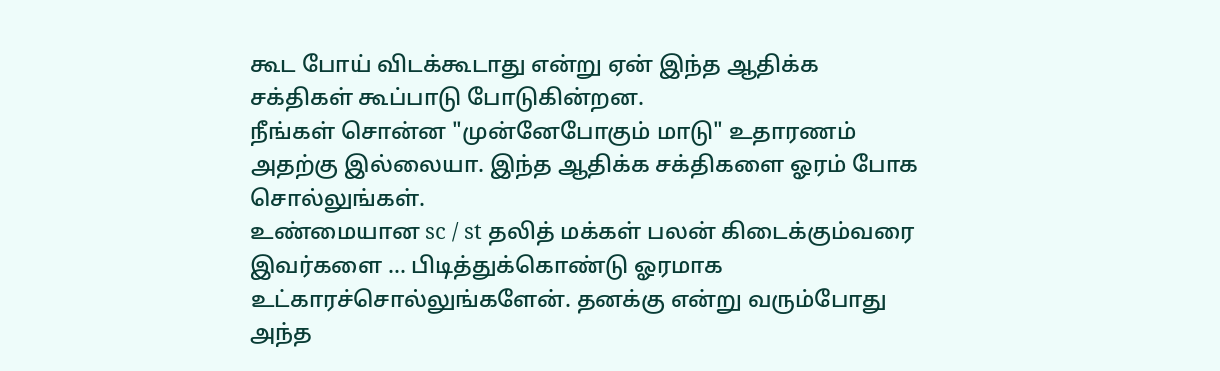கூட போய் விடக்கூடாது என்று ஏன் இந்த ஆதிக்க சக்திகள் கூப்பாடு போடுகின்றன.
நீங்கள் சொன்ன "முன்னேபோகும் மாடு" உதாரணம் அதற்கு இல்லையா. இந்த ஆதிக்க சக்திகளை ஓரம் போக சொல்லுங்கள்.
உண்மையான sc / st தலித் மக்கள் பலன் கிடைக்கும்வரை இவர்களை ... பிடித்துக்கொண்டு ஓரமாக உட்காரச்சொல்லுங்களேன். தனக்கு என்று வரும்போது அந்த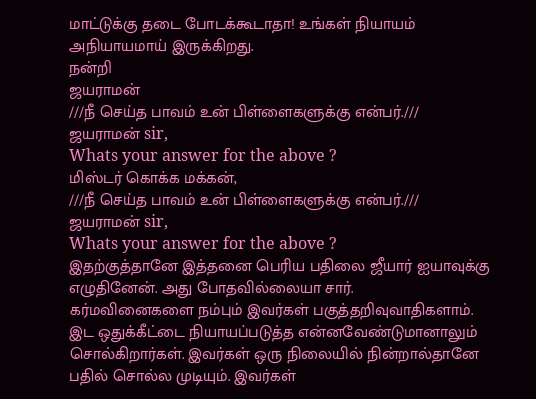மாட்டுக்கு தடை போடக்கூடாதா! உங்கள் நியாயம் அநியாயமாய் இருக்கிறது.
நன்றி
ஜயராமன்
///நீ செய்த பாவம் உன் பிள்ளைகளுக்கு என்பர்.///
ஜயராமன் sir,
Whats your answer for the above ?
மிஸ்டர் கொக்க மக்கன்,
///நீ செய்த பாவம் உன் பிள்ளைகளுக்கு என்பர்.///
ஜயராமன் sir,
Whats your answer for the above ?
இதற்குத்தானே இத்தனை பெரிய பதிலை ஜீயார் ஐயாவுக்கு எழுதினேன். அது போதவில்லையா சார்.
கர்மவினைகளை நம்பும் இவர்கள் பகுத்தறிவுவாதிகளாம். இட ஒதுக்கீட்டை நியாயப்படுத்த என்னவேண்டுமானாலும் சொல்கிறார்கள். இவர்கள் ஒரு நிலையில் நின்றால்தானே பதில் சொல்ல முடியும். இவர்கள்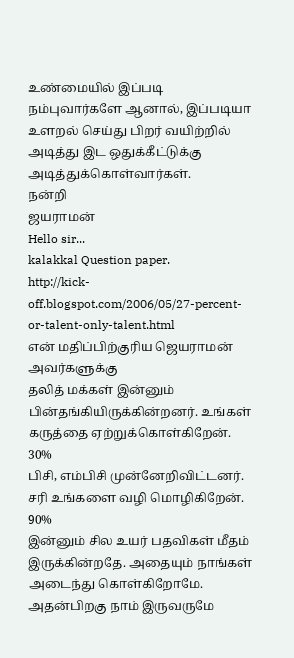உண்மையில் இப்படி நம்புவார்களே ஆனால், இப்படியா உளறல் செய்து பிறர் வயிற்றில் அடித்து இட ஒதுக்கீட்டுக்கு அடித்துக்கொள்வார்கள்.
நன்றி
ஜயராமன்
Hello sir...
kalakkal Question paper.
http://kick-off.blogspot.com/2006/05/27-percent-or-talent-only-talent.html
என் மதிப்பிற்குரிய ஜெயராமன் அவர்களுக்கு
தலித் மக்கள் இன்னும் பின்தங்கியிருக்கின்றனர். உங்கள் கருத்தை ஏற்றுக்கொள்கிறேன். 30%
பிசி, எம்பிசி முன்னேறிவிட்டனர். சரி உங்களை வழி மொழிகிறேன். 90%
இன்னும் சில உயர் பதவிகள் மீதம் இருக்கின்றதே. அதையும் நாங்கள் அடைந்து கொள்கிறோமே.
அதன்பிறகு நாம் இருவருமே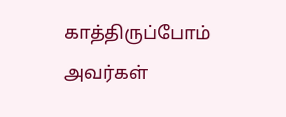காத்திருப்போம் அவர்கள்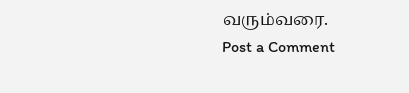வரும்வரை.
Post a Comment